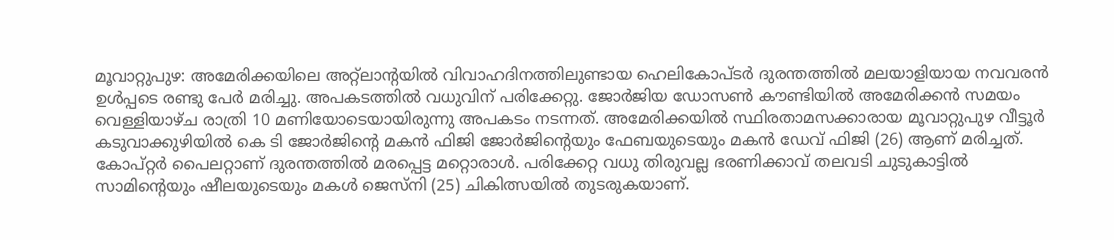മൂവാറ്റുപുഴ: അമേരിക്കയിലെ അറ്റ്ലാന്റയിൽ വിവാഹദിനത്തിലുണ്ടായ ഹെലികോപ്ടർ ദുരന്തത്തിൽ മലയാളിയായ നവവരൻ ഉൾപ്പടെ രണ്ടു പേർ മരിച്ചു. അപകടത്തിൽ വധുവിന് പരിക്കേറ്റു. ജോർജിയ ഡോസൺ കൗണ്ടിയിൽ അമേരിക്കൻ സമയം വെള്ളിയാഴ്ച രാത്രി 10 മണിയോടെയായിരുന്നു അപകടം നടന്നത്. അമേരിക്കയിൽ സ്ഥിരതാമസക്കാരായ മൂവാറ്റുപുഴ വീട്ടൂർ കടുവാക്കുഴിയിൽ കെ ടി ജോർജിന്റെ മകൻ ഫിജി ജോർജിന്റെയും ഫേബയുടെയും മകൻ ഡേവ് ഫിജി (26) ആണ് മരിച്ചത്. കോപ്റ്റർ പൈലറ്റാണ് ദുരന്തത്തിൽ മരപ്പെട്ട മറ്റൊരാൾ. പരിക്കേറ്റ വധു തിരുവല്ല ഭരണിക്കാവ് തലവടി ചുടുകാട്ടിൽ സാമിന്റെയും ഷീലയുടെയും മകൾ ജെസ്നി (25) ചികിത്സയിൽ തുടരുകയാണ്.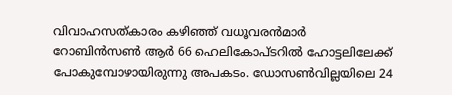വിവാഹസത്കാരം കഴിഞ്ഞ് വധൂവരൻമാർ റോബിൻസൺ ആർ 66 ഹെലികോപ്ടറിൽ ഹോട്ടലിലേക്ക് പോകുമ്പോഴായിരുന്നു അപകടം. ഡോസൺവില്ലയിലെ 24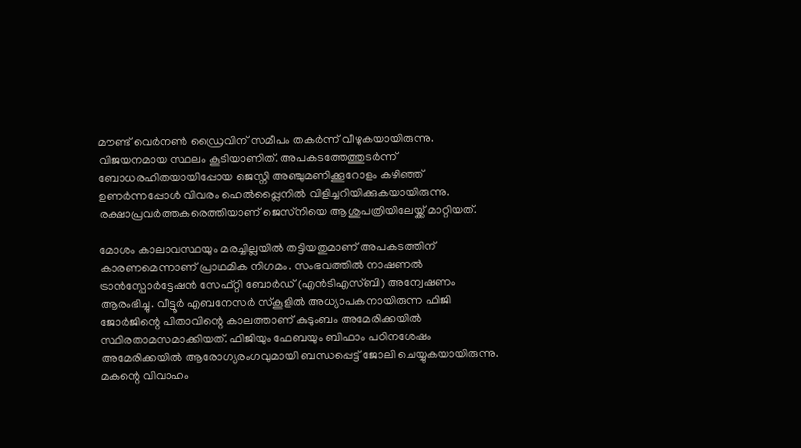മൗണ്ട് വെർനൺ ഡ്രൈവിന് സമീപം തകർന്ന് വീഴുകയായിരുന്നു. വിജയനമായ സ്ഥലം കൂടിയാണിത്. അപകടത്തേത്തുടർന്ന് ബോധരഹിതയായിപ്പോയ ജെസ്നി അഞ്ചുമണിക്കൂറോളം കഴിഞ്ഞ് ഉണർന്നപ്പോൾ വിവരം ഹെൽപ്പ്ലൈനിൽ വിളിച്ചറിയിക്കുകയായിരുന്നു. രക്ഷാപ്രവർത്തകരെത്തിയാണ് ജെസ്‌നിയെ ആശുപത്രിയിലേയ്ക്ക് മാറ്റിയത്.

മോശം കാലാവസ്ഥയും മരച്ചില്ലയിൽ തട്ടിയതുമാണ് അപകടത്തിന് കാരണമെന്നാണ് പ്രാഥമിക നിഗമം. സംഭവത്തിൽ നാഷണൽ ട്രാൻസ്പോർട്ടേഷൻ സേഫ്റ്റി ബോർഡ് (എൻടിഎസ്ബി) അന്വേഷണം ആരംഭിച്ചു. വീട്ടൂർ എബനേസർ സ്‌കൂളിൽ അധ്യാപകനായിരുന്ന ഫിജി ജോർജിന്റെ പിതാവിന്റെ കാലത്താണ് കുടുംബം അമേരിക്കയിൽ സ്ഥിരതാമസമാക്കിയത്. ഫിജിയും ഫേബയും ബിഫാം പഠിനശേഷം അമേരിക്കയിൽ ആരോഗ്യരംഗവുമായി ബന്ധപ്പെട്ട് ജോലി ചെയ്യുകയായിരുന്നു. മകന്റെ വിവാഹം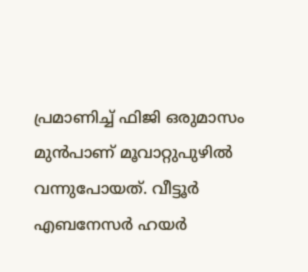പ്രമാണിച്ച് ഫിജി ഒരുമാസം മുൻപാണ് മൂവാറ്റുപുഴിൽ വന്നുപോയത്. വീട്ടൂർ എബനേസർ ഹയർ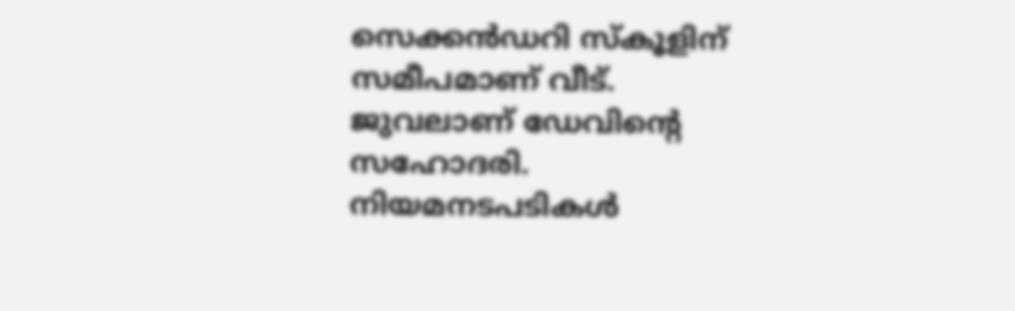സെക്കൻഡറി സ്‌കൂളിന് സമീപമാണ് വീട്. ജുവലാണ് ഡേവിന്റെ സഹോദരി. നിയമനടപടികൾ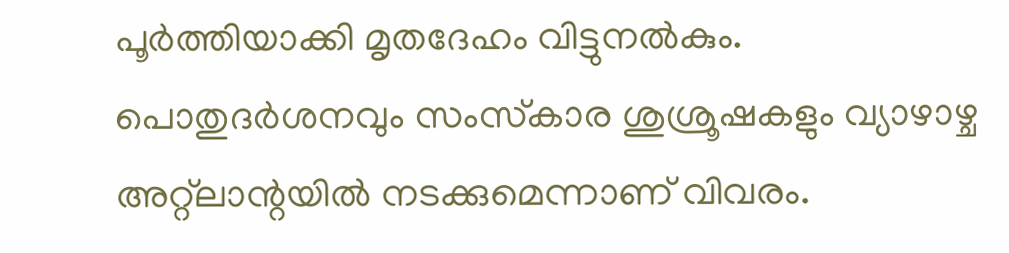പൂർത്തിയാക്കി മൃതദേഹം വിട്ടുനൽകും. പൊതുദർശനവും സംസ്‌കാര ശുശ്രൂഷകളും വ്യാഴാഴ്ച അറ്റ്ലാന്റയിൽ നടക്കുമെന്നാണ് വിവരം.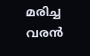മരിച്ച വരൻ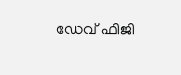ഡേവ് ഫിജി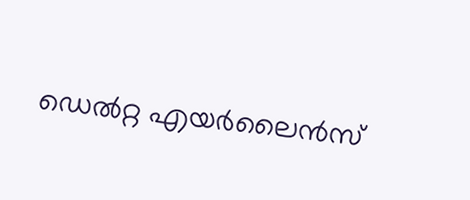ഡെൽറ്റ എയർലൈൻസ്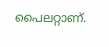പൈലറ്റാണ്.